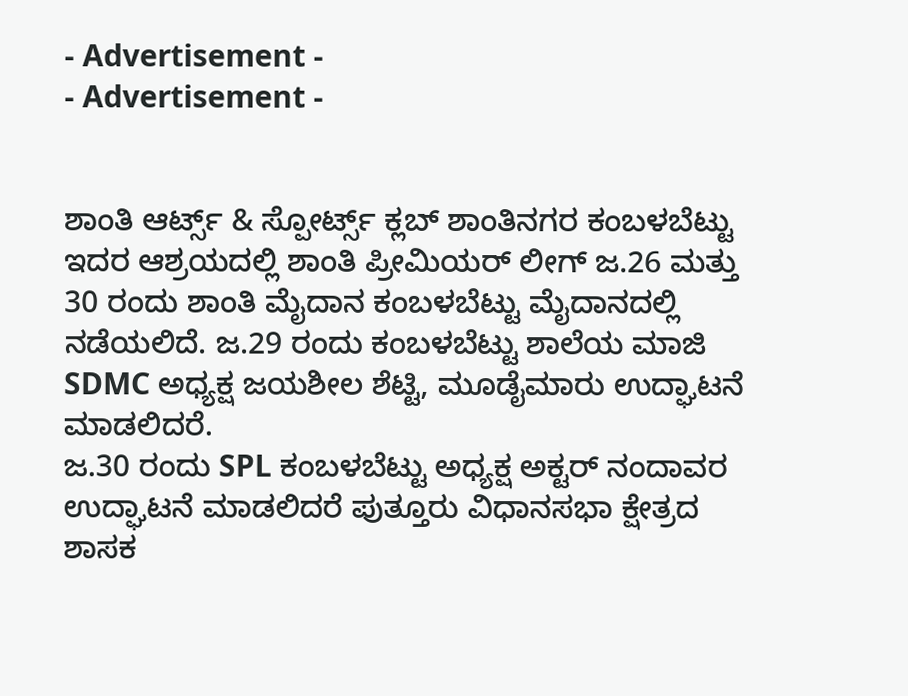- Advertisement -
- Advertisement -


ಶಾಂತಿ ಆರ್ಟ್ಸ್ & ಸ್ಪೋರ್ಟ್ಸ್ ಕ್ಲಬ್ ಶಾಂತಿನಗರ ಕಂಬಳಬೆಟ್ಟು ಇದರ ಆಶ್ರಯದಲ್ಲಿ ಶಾಂತಿ ಪ್ರೀಮಿಯರ್ ಲೀಗ್ ಜ.26 ಮತ್ತು 30 ರಂದು ಶಾಂತಿ ಮೈದಾನ ಕಂಬಳಬೆಟ್ಟು ಮೈದಾನದಲ್ಲಿ ನಡೆಯಲಿದೆ. ಜ.29 ರಂದು ಕಂಬಳಬೆಟ್ಟು ಶಾಲೆಯ ಮಾಜಿ SDMC ಅಧ್ಯಕ್ಷ ಜಯಶೀಲ ಶೆಟ್ಟಿ, ಮೂಡೈಮಾರು ಉದ್ಘಾಟನೆ ಮಾಡಲಿದರೆ.
ಜ.30 ರಂದು SPL ಕಂಬಳಬೆಟ್ಟು ಅಧ್ಯಕ್ಷ ಅಕ್ಟರ್ ನಂದಾವರ ಉದ್ಘಾಟನೆ ಮಾಡಲಿದರೆ ಪುತ್ತೂರು ವಿಧಾನಸಭಾ ಕ್ಷೇತ್ರದ ಶಾಸಕ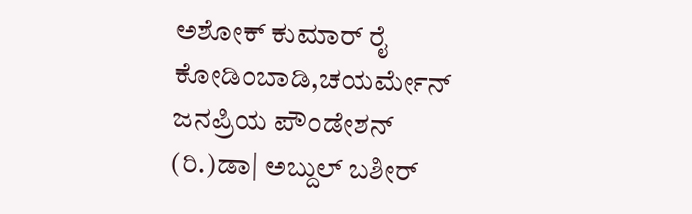ಅಶೋಕ್ ಕುಮಾರ್ ರೈ ಕೋಡಿಂಬಾಡಿ,ಚಯರ್ಮೇನ್ ಜನಪ್ರಿಯ ಪೌಂಡೇಶನ್ (ರಿ.)ಡಾ| ಅಬ್ದುಲ್ ಬಶೀರ್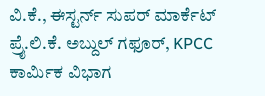ವಿ.ಕೆ., ಈಸ್ಟರ್ನ್ ಸುಪರ್ ಮಾರ್ಕೆಟ್ ಪ್ರೈ.ಲಿ.ಕೆ. ಅಬ್ದುಲ್ ಗಫೂರ್, KPCC ಕಾರ್ಮಿಕ ವಿಭಾಗ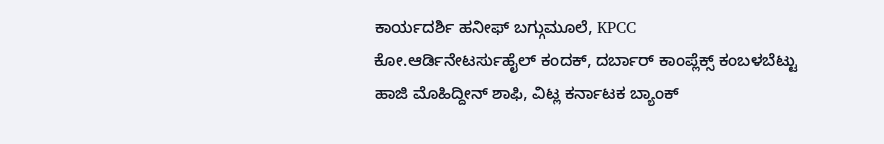ಕಾರ್ಯದರ್ಶಿ ಹನೀಫ್ ಬಗ್ಗುಮೂಲೆ, KPCC ಕೋ.ಆರ್ಡಿನೇಟರ್ಸುಹೈಲ್ ಕಂದಕ್, ದರ್ಬಾರ್ ಕಾಂಪ್ಲೆಕ್ಸ್ ಕಂಬಳಬೆಟ್ಟು ಹಾಜಿ ಮೊಹಿದ್ದೀನ್ ಶಾಫಿ, ವಿಟ್ಲ ಕರ್ನಾಟಕ ಬ್ಯಾಂಕ್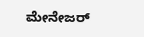ಮೇನೇಜರ್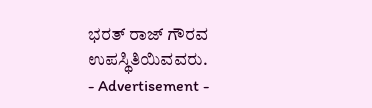ಭರತ್ ರಾಜ್ ಗೌರವ ಉಪಸ್ಥಿತಿಯಿವವರು.
- Advertisement -